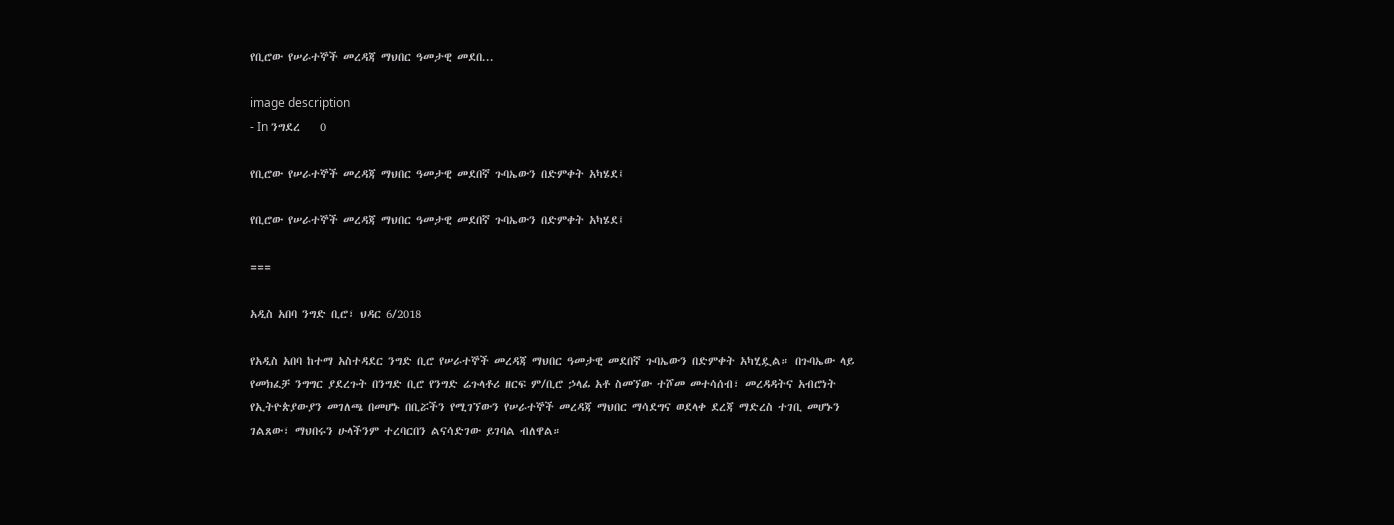የቢሮው የሠራተኞች መረዳጃ ማህበር ዓመታዊ መደበ...

image description
- In ንግደረ    0

የቢሮው የሠራተኞች መረዳጃ ማህበር ዓመታዊ መደበኛ ጉባኤውን በድምቀት አካሄደ፤

የቢሮው የሠራተኞች መረዳጃ ማህበር ዓመታዊ መደበኛ ጉባኤውን በድምቀት አካሄደ፤

===

አዲስ አበባ ንግድ ቢሮ፣ ህዳር 6/2018

የአዲስ አበባ ከተማ አስተዳደር ንግድ ቢሮ የሠራተኞች መረዳጃ ማህበር ዓመታዊ መደበኛ ጉባኤውን በድምቀት አካሂዷል። በጉባኤው ላይ የመክፈቻ ንግግር ያደረጉት በንግድ ቢሮ የንግድ ሬጉላቶሪ ዘርፍ ም/ቢሮ ኃላፊ አቶ ስመኘው ተሾመ መተሳሰብ፣ መረዳዳትና አብሮነት የኢትዮጵያውያን መገለጫ በመሆኑ በቢሯችን የሚገኘውን የሠራተኞች መረዳጃ ማህበር ማሳደግና ወደላቀ ደረጃ ማድረስ ተገቢ መሆኑን ገልጸው፣ ማህበሩን ሁላችንም ተረባርበን ልናሳድገው ይገባል ብለዋል።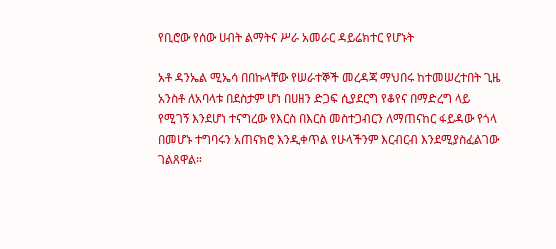የቢሮው የሰው ሀብት ልማትና ሥራ አመራር ዳይሬክተር የሆኑት

አቶ ዳንኤል ሚኤሳ በበኩላቸው የሠራተኞች መረዳጃ ማህበሩ ከተመሠረተበት ጊዜ አንስቶ ለአባላቱ በደስታም ሆነ በሀዘን ድጋፍ ሲያደርግ የቆየና በማድረግ ላይ የሚገኝ እንደሆነ ተናግረው የእርስ በእርስ መስተጋብርን ለማጠናከር ፋይዳው የጎላ በመሆኑ ተግባሩን አጠናክሮ እንዲቀጥል የሁላችንም እርብርብ እንደሚያስፈልገው ገልጸዋል።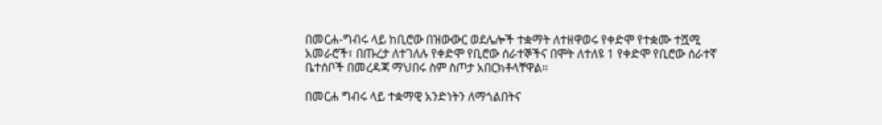በመርሐ-ግብሩ ላይ ከቢሮው በዝውውር ወደሌሎች ተቋማት ለተዘዋወሩ የቀድሞ የተቋሙ ተሿሚ አመራሮች፣ በጡረታ ለተገለሉ የቀድሞ የቢሮው ሰራተኞችና በሞት ለተለዩ 1 የቀድሞ የቢሮው ሰራተኛ ቤተሰቦች በመረዳጃ ማህበሩ ስም ስጦታ አበርክቶላቸዋል።

በመርሐ ግብሩ ላይ ተቋማዊ አንድነትን ለማጎልበትና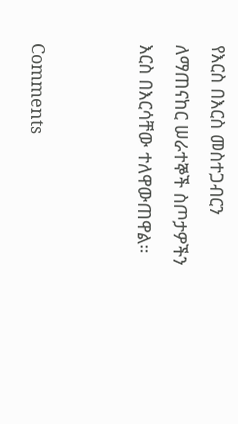የእርስ በእርስ መስተጋብርን ለማጠናከር ሠራተኞች ስጦታዎችን እርስ በእርሳቸው ተለዋውጠዋል።


Comments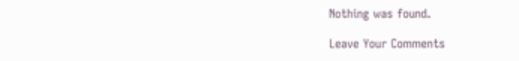Nothing was found.

Leave Your Comments